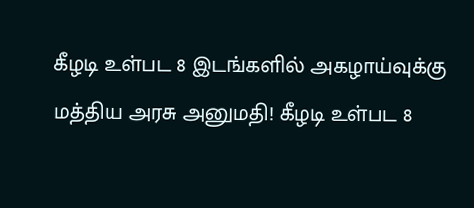கீழடி உள்பட 8 இடங்களில் அகழாய்வுக்கு மத்திய அரசு அனுமதி! கீழடி உள்பட 8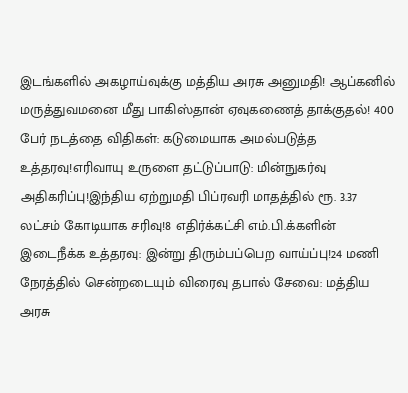இடங்களில் அகழாய்வுக்கு மத்திய அரசு அனுமதி! ஆப்கனில் மருத்துவமனை மீது பாகிஸ்தான் ஏவுகணைத் தாக்குதல்! 400 பேர் நடத்தை விதிகள்: கடுமையாக அமல்படுத்த உத்தரவு!எரிவாயு உருளை தட்டுப்பாடு: மின்நுகர்வு அதிகரிப்பு!இந்திய ஏற்றுமதி பிப்ரவரி மாதத்தில் ரூ. 3.37 லட்சம் கோடியாக சரிவு!8 எதிர்க்கட்சி எம்.பி.க்களின் இடைநீக்க உத்தரவு: இன்று திரும்பப்பெற வாய்ப்பு!24 மணி நேரத்தில் சென்றடையும் விரைவு தபால் சேவை: மத்திய அரசு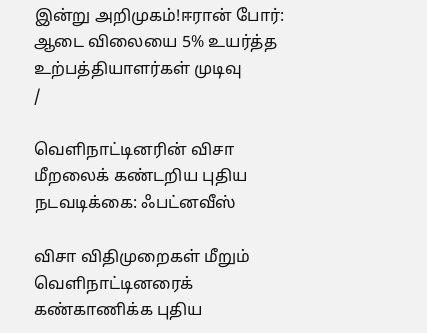இன்று அறிமுகம்!ஈரான் போர்: ஆடை விலையை 5% உயர்த்த உற்பத்தியாளர்கள் முடிவு
/

வெளிநாட்டினரின் விசா மீறலைக் கண்டறிய புதிய நடவடிக்கை: ஃபட்னவீஸ்

விசா விதிமுறைகள் மீறும் வெளிநாட்டினரைக் கண்காணிக்க புதிய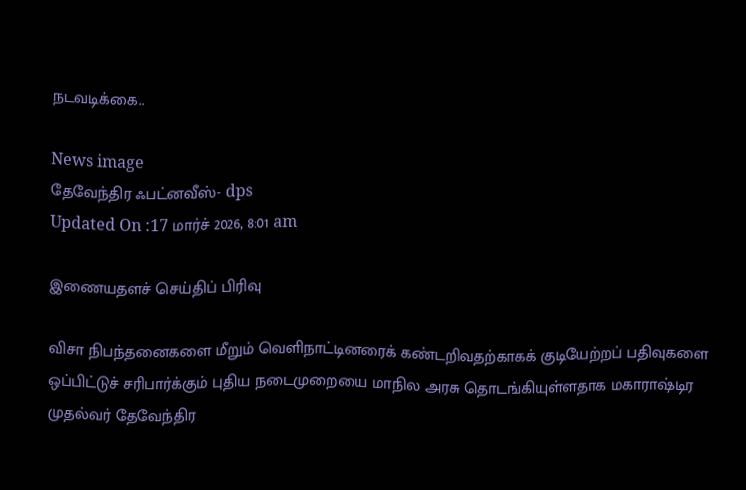நடவடிக்கை..

News image
தேவேந்திர ஃபட்னவீஸ்- dps
Updated On :17 மார்ச் 2026, 8:01 am

இணையதளச் செய்திப் பிரிவு

விசா நிபந்தனைகளை மீறும் வெளிநாட்டினரைக் கண்டறிவதற்காகக் குடியேற்றப் பதிவுகளை ஒப்பிட்டுச் சரிபார்க்கும் புதிய நடைமுறையை மாநில அரசு தொடங்கியுள்ளதாக மகாராஷ்டிர முதல்வர் தேவேந்திர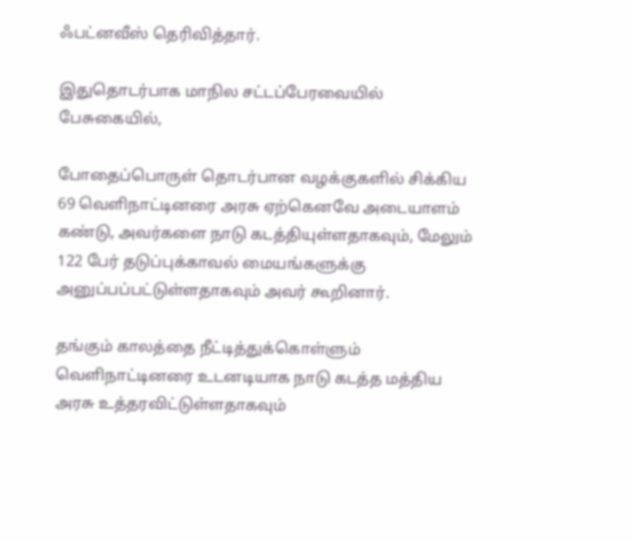ஃபட்னவீஸ் தெரிவித்தார்.

இதுதொடர்பாக மாநில சட்டப்பேரவையில் பேசுகையில்,

போதைப்பொருள் தொடர்பான வழக்குகளில் சிக்கிய 69 வெளிநாட்டினரை அரசு ஏற்கெனவே அடையாளம் கண்டு, அவர்களை நாடு கடத்தியுள்ளதாகவும், மேலும் 122 பேர் தடுப்புக்காவல் மையங்களுக்கு அனுப்பப்பட்டுள்ளதாகவும் அவர் கூறினார்.

தங்கும் காலத்தை நீட்டித்துக்கொள்ளும் வெளிநாட்டினரை உடனடியாக நாடு கடத்த மத்திய அரசு உத்தரவிட்டுள்ளதாகவும்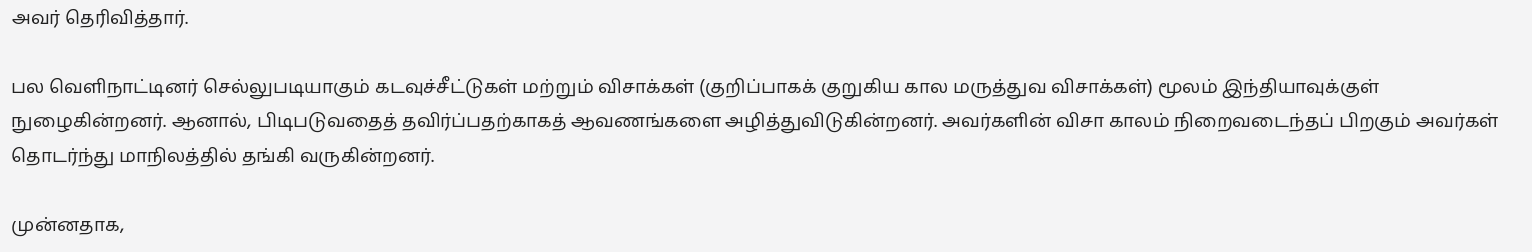அவர் தெரிவித்தார்.

பல வெளிநாட்டினர் செல்லுபடியாகும் கடவுச்சீட்டுகள் மற்றும் விசாக்கள் (குறிப்பாகக் குறுகிய கால மருத்துவ விசாக்கள்) மூலம் இந்தியாவுக்குள் நுழைகின்றனர். ஆனால், பிடிபடுவதைத் தவிர்ப்பதற்காகத் ஆவணங்களை அழித்துவிடுகின்றனர். அவர்களின் விசா காலம் நிறைவடைந்தப் பிறகும் அவர்கள் தொடர்ந்து மாநிலத்தில் தங்கி வருகின்றனர்.

முன்னதாக,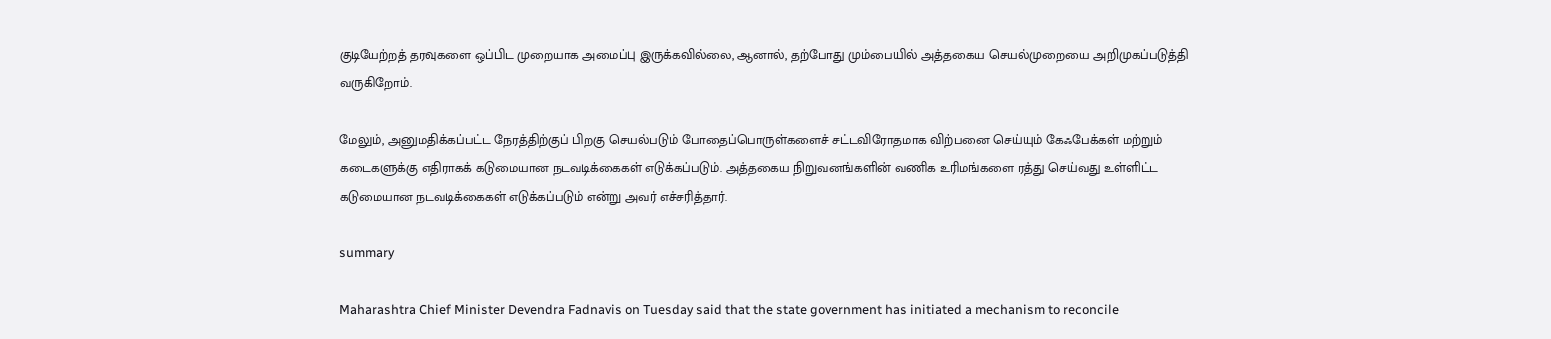குடியேற்றத் தரவுகளை ஒப்பிட முறையாக அமைப்பு இருக்கவில்லை, ஆனால், தற்போது மும்பையில் அத்தகைய செயல்முறையை அறிமுகப்படுத்தி வருகிறோம்.

மேலும், அனுமதிக்கப்பட்ட நேரத்திற்குப் பிறகு செயல்படும் போதைப்பொருள்களைச் சட்டவிரோதமாக விற்பனை செய்யும் கேஃபேக்கள் மற்றும் கடைகளுக்கு எதிராகக் கடுமையான நடவடிக்கைகள் எடுக்கப்படும். அத்தகைய நிறுவனங்களின் வணிக உரிமங்களை ரத்து செய்வது உள்ளிட்ட கடுமையான நடவடிக்கைகள் எடுக்கப்படும் என்று அவர் எச்சரித்தார்.

summary

Maharashtra Chief Minister Devendra Fadnavis on Tuesday said that the state government has initiated a mechanism to reconcile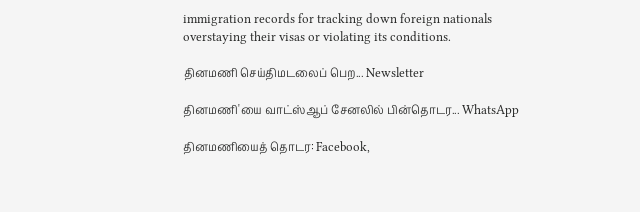immigration records for tracking down foreign nationals overstaying their visas or violating its conditions.

தினமணி செய்திமடலைப் பெற... Newsletter

தினமணி'யை வாட்ஸ்ஆப் சேனலில் பின்தொடர... WhatsApp

தினமணியைத் தொடர: Facebook,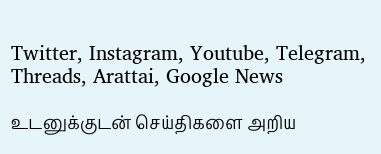Twitter, Instagram, Youtube, Telegram, Threads, Arattai, Google News

உடனுக்குடன் செய்திகளை அறிய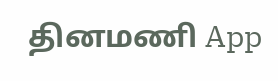தினமணி App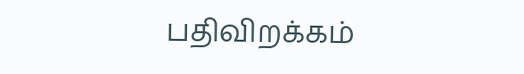பதிவிறக்கம்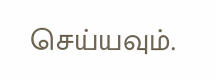செய்யவும்.